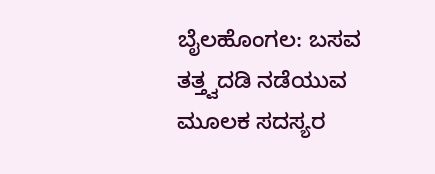ಬೈಲಹೊಂಗಲ: ಬಸವ ತತ್ತ್ವದಡಿ ನಡೆಯುವ ಮೂಲಕ ಸದಸ್ಯರ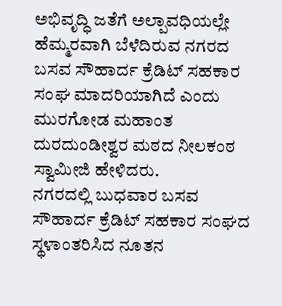ಅಭಿವೃದ್ಧಿ ಜತೆಗೆ ಅಲ್ಪಾವಧಿಯಲ್ಲೇ ಹೆಮ್ಮರವಾಗಿ ಬೆಳೆದಿರುವ ನಗರದ ಬಸವ ಸೌಹಾರ್ದ ಕ್ರೆಡಿಟ್ ಸಹಕಾರ ಸಂಘ ಮಾದರಿಯಾಗಿದೆ ಎಂದು ಮುರಗೋಡ ಮಹಾಂತ ದುರದುಂಡೀಶ್ವರ ಮಠದ ನೀಲಕಂಠ ಸ್ವಾಮೀಜಿ ಹೇಳಿದರು.
ನಗರದಲ್ಲಿ ಬುಧವಾರ ಬಸವ ಸೌಹಾರ್ದ ಕ್ರೆಡಿಟ್ ಸಹಕಾರ ಸಂಘದ ಸ್ಥಳಾಂತರಿಸಿದ ನೂತನ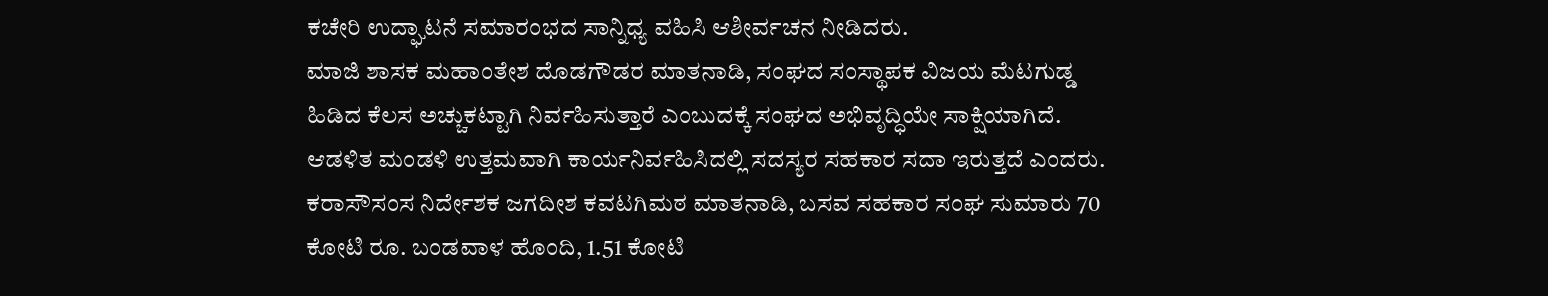ಕಚೇರಿ ಉದ್ಘಾಟನೆ ಸಮಾರಂಭದ ಸಾನ್ನಿಧ್ಯ ವಹಿಸಿ ಆಶೀರ್ವಚನ ನೀಡಿದರು.
ಮಾಜಿ ಶಾಸಕ ಮಹಾಂತೇಶ ದೊಡಗೌಡರ ಮಾತನಾಡಿ, ಸಂಘದ ಸಂಸ್ಥಾಪಕ ವಿಜಯ ಮೆಟಗುಡ್ಡ ಹಿಡಿದ ಕೆಲಸ ಅಚ್ಚುಕಟ್ಟಾಗಿ ನಿರ್ವಹಿಸುತ್ತಾರೆ ಎಂಬುದಕ್ಕೆ ಸಂಘದ ಅಭಿವೃದ್ಧಿಯೇ ಸಾಕ್ಷಿಯಾಗಿದೆ. ಆಡಳಿತ ಮಂಡಳಿ ಉತ್ತಮವಾಗಿ ಕಾರ್ಯನಿರ್ವಹಿಸಿದಲ್ಲಿ ಸದಸ್ಯರ ಸಹಕಾರ ಸದಾ ಇರುತ್ತದೆ ಎಂದರು.
ಕರಾಸೌಸಂಸ ನಿರ್ದೇಶಕ ಜಗದೀಶ ಕವಟಗಿಮಠ ಮಾತನಾಡಿ, ಬಸವ ಸಹಕಾರ ಸಂಘ ಸುಮಾರು 70 ಕೋಟಿ ರೂ. ಬಂಡವಾಳ ಹೊಂದಿ, 1.51 ಕೋಟಿ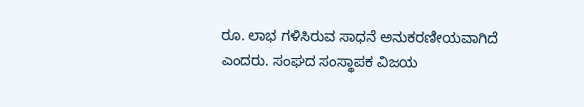ರೂ. ಲಾಭ ಗಳಿಸಿರುವ ಸಾಧನೆ ಅನುಕರಣೀಯವಾಗಿದೆ ಎಂದರು. ಸಂಘದ ಸಂಸ್ಥಾಪಕ ವಿಜಯ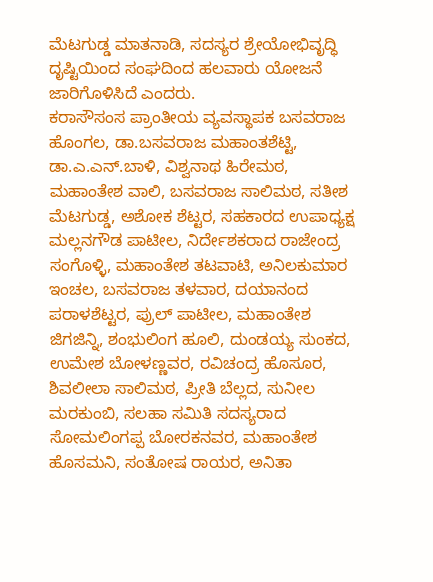ಮೆಟಗುಡ್ಡ ಮಾತನಾಡಿ, ಸದಸ್ಯರ ಶ್ರೇಯೋಭಿವೃದ್ಧಿ ದೃಷ್ಟಿಯಿಂದ ಸಂಘದಿಂದ ಹಲವಾರು ಯೋಜನೆ ಜಾರಿಗೊಳಿಸಿದೆ ಎಂದರು.
ಕರಾಸೌಸಂಸ ಪ್ರಾಂತೀಯ ವ್ಯವಸ್ಥಾಪಕ ಬಸವರಾಜ ಹೊಂಗಲ, ಡಾ.ಬಸವರಾಜ ಮಹಾಂತಶೆಟ್ಟಿ, ಡಾ.ಎ.ಎನ್.ಬಾಳಿ, ವಿಶ್ವನಾಥ ಹಿರೇಮಠ, ಮಹಾಂತೇಶ ವಾಲಿ, ಬಸವರಾಜ ಸಾಲಿಮಠ, ಸತೀಶ ಮೆಟಗುಡ್ಡ, ಅಶೋಕ ಶೆಟ್ಟರ, ಸಹಕಾರದ ಉಪಾಧ್ಯಕ್ಷ ಮಲ್ಲನಗೌಡ ಪಾಟೀಲ, ನಿರ್ದೇಶಕರಾದ ರಾಜೇಂದ್ರ ಸಂಗೊಳ್ಳಿ, ಮಹಾಂತೇಶ ತಟವಾಟಿ, ಅನಿಲಕುಮಾರ ಇಂಚಲ, ಬಸವರಾಜ ತಳವಾರ, ದಯಾನಂದ ಪರಾಳಶೆಟ್ಟರ, ಪ್ರುಲ್ ಪಾಟೀಲ, ಮಹಾಂತೇಶ ಜಿಗಜಿನ್ನಿ, ಶಂಭುಲಿಂಗ ಹೂಲಿ, ದುಂಡಯ್ಯ ಸುಂಕದ, ಉಮೇಶ ಬೋಳಣ್ಣವರ, ರವಿಚಂದ್ರ ಹೊಸೂರ, ಶಿವಲೀಲಾ ಸಾಲಿಮಠ, ಪ್ರೀತಿ ಬೆಲ್ಲದ, ಸುನೀಲ ಮರಕುಂಬಿ, ಸಲಹಾ ಸಮಿತಿ ಸದಸ್ಯರಾದ ಸೋಮಲಿಂಗಪ್ಪ ಬೋರಕನವರ, ಮಹಾಂತೇಶ ಹೊಸಮನಿ, ಸಂತೋಷ ರಾಯರ, ಅನಿತಾ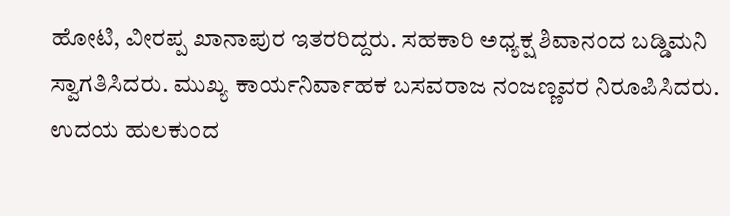ಹೋಟಿ, ವೀರಪ್ಪ ಖಾನಾಪುರ ಇತರರಿದ್ದರು. ಸಹಕಾರಿ ಅಧ್ಯಕ್ಷ ಶಿವಾನಂದ ಬಡ್ಡಿಮನಿ ಸ್ವಾಗತಿಸಿದರು. ಮುಖ್ಯ ಕಾರ್ಯನಿರ್ವಾಹಕ ಬಸವರಾಜ ನಂಜಣ್ಣವರ ನಿರೂಪಿಸಿದರು. ಉದಯ ಹುಲಕುಂದ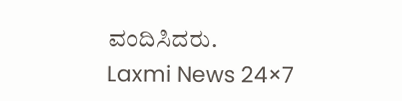ವಂದಿಸಿದರು.
Laxmi News 24×7